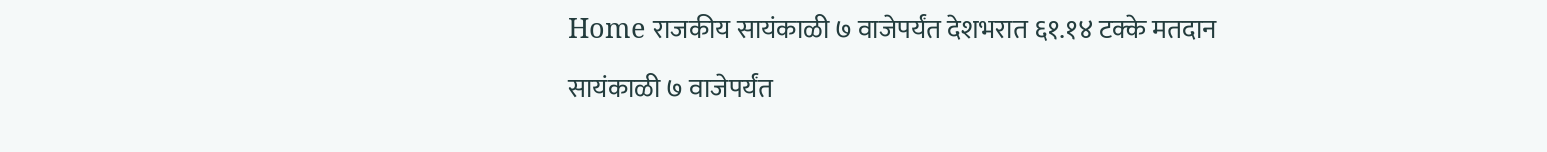Home राजकीय सायंकाळी ७ वाजेपर्यंत देशभरात ६१.१४ टक्के मतदान

सायंकाळी ७ वाजेपर्यंत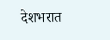देशभरात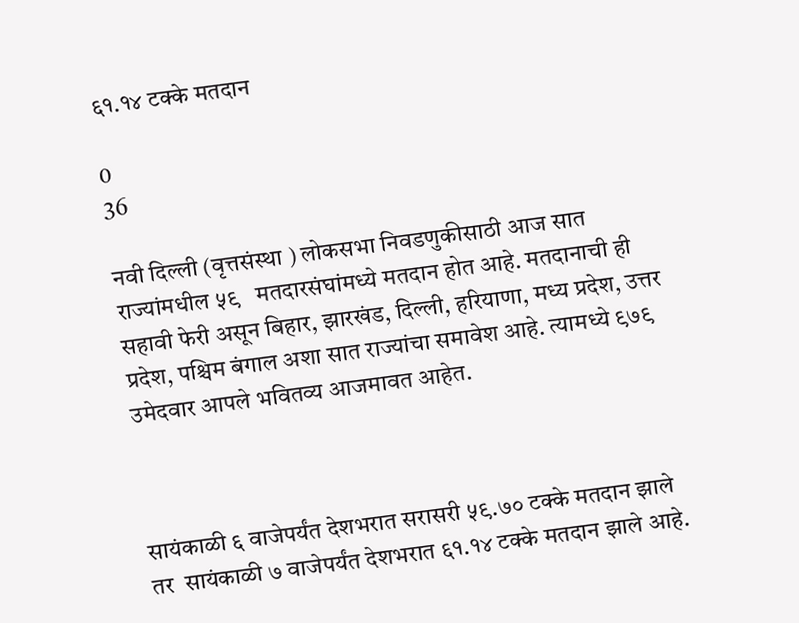६१.१४ टक्के मतदान

0
36

नवी दिल्ली (वृत्तसंस्था ) लोकसभा निवडणुकीसाठी आज सात राज्यांमधील ५९   मतदारसंघांमध्ये मतदान होत आहे. मतदानाची ही सहावी फेरी असून बिहार, झारखंड, दिल्ली, हरियाणा, मध्य प्रदेश, उत्तर प्रदेश, पश्चिम बंगाल अशा सात राज्यांचा समावेश आहे. त्यामध्ये ९७९ उमेदवार आपले भवितव्य आजमावत आहेत.



सायंकाळी ६ वाजेपर्यंत देशभरात सरासरी ५९.७० टक्के मतदान झाले तर  सायंकाळी ७ वाजेपर्यंत देशभरात ६१.१४ टक्के मतदान झाले आहे.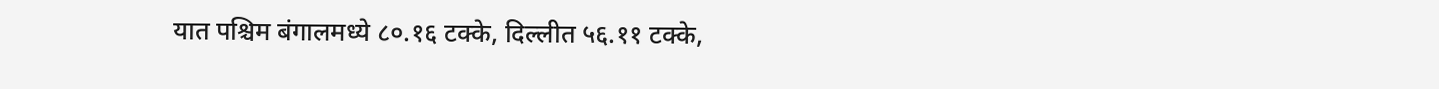यात पश्चिम बंगालमध्ये ८०.१६ टक्के, दिल्लीत ५६.११ टक्के,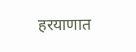हरयाणात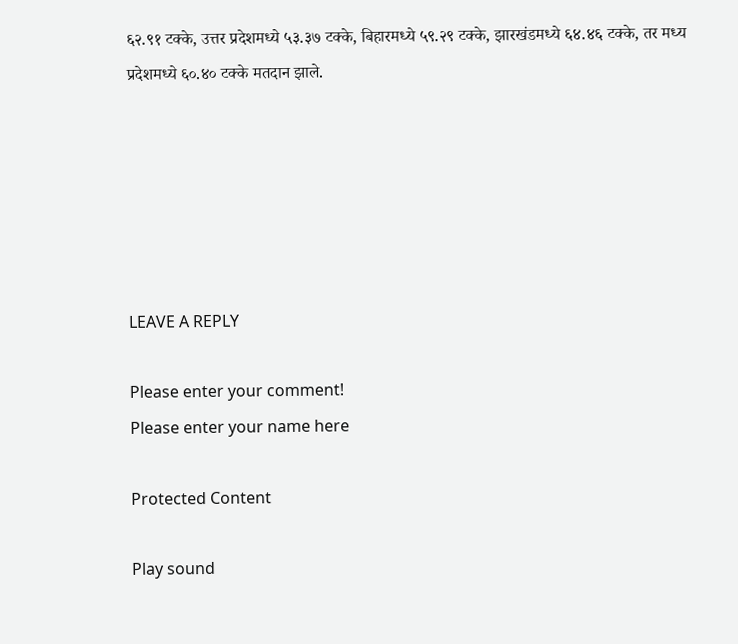६२.९१ टक्के, उत्तर प्रदेशमध्ये ५३.३७ टक्के, बिहारमध्ये ५९.२९ टक्के, झारखंडमध्ये ६४.४६ टक्के, तर मध्य प्रदेशमध्ये ६०.४० टक्के मतदान झाले.






LEAVE A REPLY

Please enter your comment!
Please enter your name here

Protected Content

Play sound